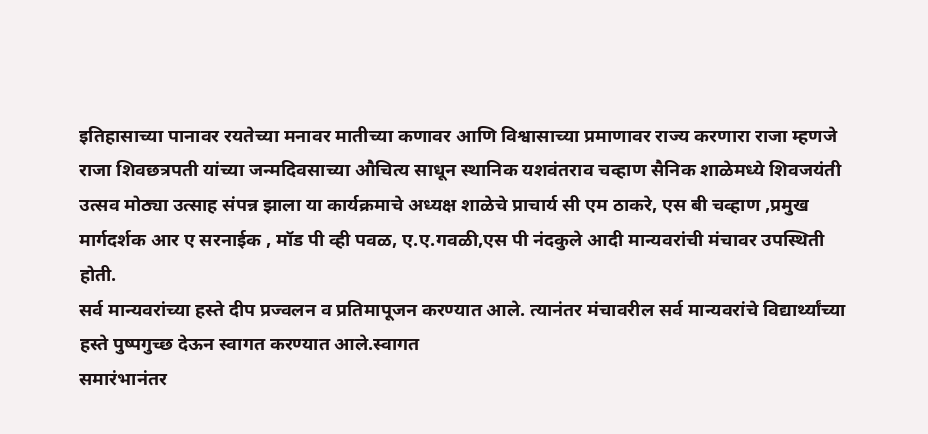इतिहासाच्या पानावर रयतेच्या मनावर मातीच्या कणावर आणि विश्वासाच्या प्रमाणावर राज्य करणारा राजा म्हणजे राजा शिवछत्रपती यांच्या जन्मदिवसाच्या औचित्य साधून स्थानिक यशवंतराव चव्हाण सैनिक शाळेमध्ये शिवजयंती उत्सव मोठ्या उत्साह संपन्न झाला या कार्यक्रमाचे अध्यक्ष शाळेचे प्राचार्य सी एम ठाकरे, एस बी चव्हाण ,प्रमुख मार्गदर्शक आर ए सरनाईक , मॉड पी व्ही पवळ, ए.ए.गवळी,एस पी नंदकुले आदी मान्यवरांची मंचावर उपस्थिती होती.
सर्व मान्यवरांच्या हस्ते दीप प्रज्वलन व प्रतिमापूजन करण्यात आले. त्यानंतर मंचावरील सर्व मान्यवरांचे विद्यार्थ्यांच्या हस्ते पुष्पगुच्छ देऊन स्वागत करण्यात आले.स्वागत
समारंभानंतर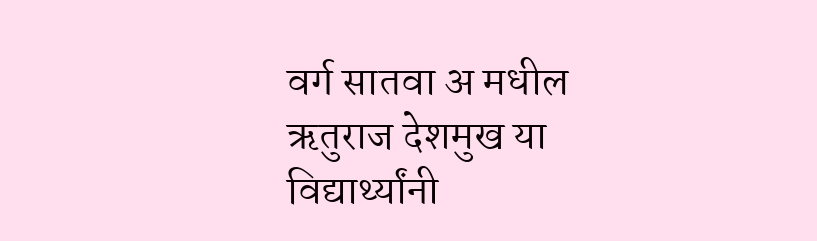वर्ग सातवा अ मधील ऋतुराज देशमुख या विद्यार्थ्यांनी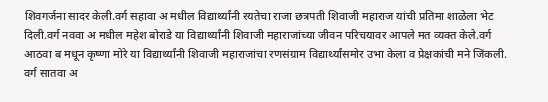शिवगर्जना सादर केली.वर्ग सहावा अ मधील विद्यार्थ्यांनी रयतेचा राजा छत्रपती शिवाजी महाराज यांची प्रतिमा शाळेला भेट दिली.वर्ग नववा अ मधील महेश बोराडे या विद्यार्थ्यांनी शिवाजी महाराजांच्या जीवन परिचयावर आपले मत व्यक्त केले.वर्ग आठवा ब मधून कृष्णा मोरे या विद्यार्थ्यांनी शिवाजी महाराजांचा रणसंग्राम विद्यार्थ्यांसमोर उभा केला व प्रेक्षकांची मने जिंकली. वर्ग सातवा अ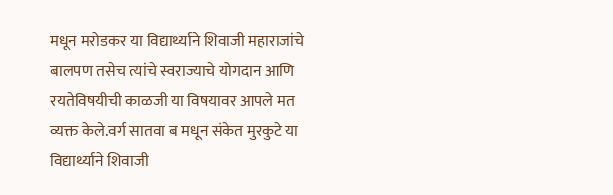मधून मरोडकर या विद्यार्थ्याने शिवाजी महाराजांचे बालपण तसेच त्यांचे स्वराज्याचे योगदान आणि रयतेविषयीची काळजी या विषयावर आपले मत व्यक्त केले.वर्ग सातवा ब मधून संकेत मुरकुटे या विद्यार्थ्याने शिवाजी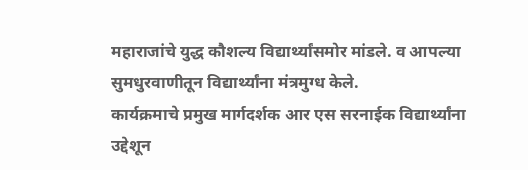महाराजांचे युद्ध कौशल्य विद्यार्थ्यांसमोर मांडले. व आपल्या सुमधुरवाणीतून विद्यार्थ्यांना मंत्रमुग्ध केले.
कार्यक्रमाचे प्रमुख मार्गदर्शक आर एस सरनाईक विद्यार्थ्यांना उद्देशून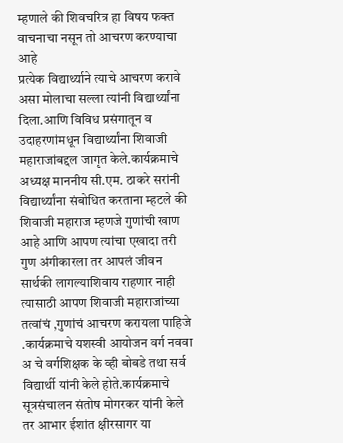म्हणाले की शिवचरित्र हा विषय फक्त वाचनाचा नसून तो आचरण करण्याचा आहे
प्रत्येक विद्यार्थ्याने त्याचे आचरण करावे असा मोलाचा सल्ला त्यांनी विद्यार्थ्यांना दिला.आणि विविध प्रसंगातून व उदाहरणांमधून विद्यार्थ्यांना शिवाजी महाराजांबद्दल जागृत केले.कार्यक्रमाचे अध्यक्ष माननीय सी.एम. ठाकरे सरांनी विद्यार्थ्यांना संबोधित करताना म्हटले की शिवाजी महाराज म्हणजे गुणांची खाण आहे आणि आपण त्यांचा एखादा तरी गुण अंगीकारला तर आपलं जीवन सार्थकी लागल्याशिवाय राहणार नाही त्यासाठी आपण शिवाजी महाराजांच्या तत्वांचं ,गुणांचं आचरण करायला पाहिजे .कार्यक्रमाचे यशस्वी आयोजन वर्ग नववा अ चे वर्गशिक्षक के व्ही बोबडे तथा सर्व विद्यार्थी यांनी केले होते.कार्यक्रमाचे सूत्रसंचालन संतोष मोगरकर यांनी केले तर आभार ईशांत क्षीरसागर या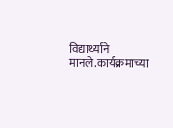विद्यार्थ्याने मानले.कार्यक्रमाच्या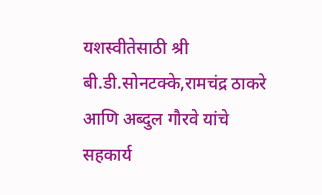यशस्वीतेसाठी श्री बी.डी.सोनटक्के,रामचंद्र ठाकरे आणि अब्दुल गौरवे यांचे सहकार्य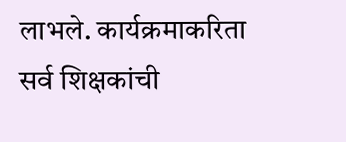लाभले. कार्यक्रमाकरिता सर्व शिक्षकांची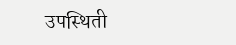उपस्थिती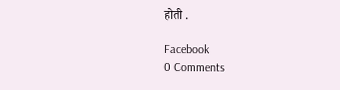होती .

Facebook
0 Comments